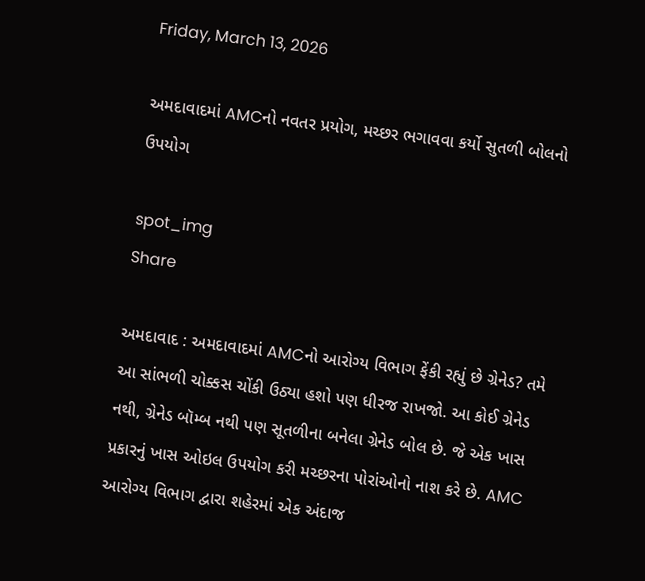Friday, March 13, 2026

અમદાવાદમાં AMCનો નવતર પ્રયોગ, મચ્છર ભગાવવા કર્યો સુતળી બોલનો ઉપયોગ

spot_img
Share

અમદાવાદ : અમદાવાદમાં AMCનો આરોગ્ય વિભાગ ફેંકી રહ્યું છે ગ્રેનેડ? તમે આ સાંભળી ચોક્કસ ચોંકી ઉઠ્યા હશો પણ ધીરજ રાખજો. આ કોઈ ગ્રેનેડ નથી, ગ્રેનેડ બૉમ્બ નથી પણ સૂતળીના બનેલા ગ્રેનેડ બોલ છે. જે એક ખાસ પ્રકારનું ખાસ ઓઇલ ઉપયોગ કરી મચ્છરના પોરાંઓનો નાશ કરે છે. AMC આરોગ્ય વિભાગ દ્વારા શહેરમાં એક અંદાજ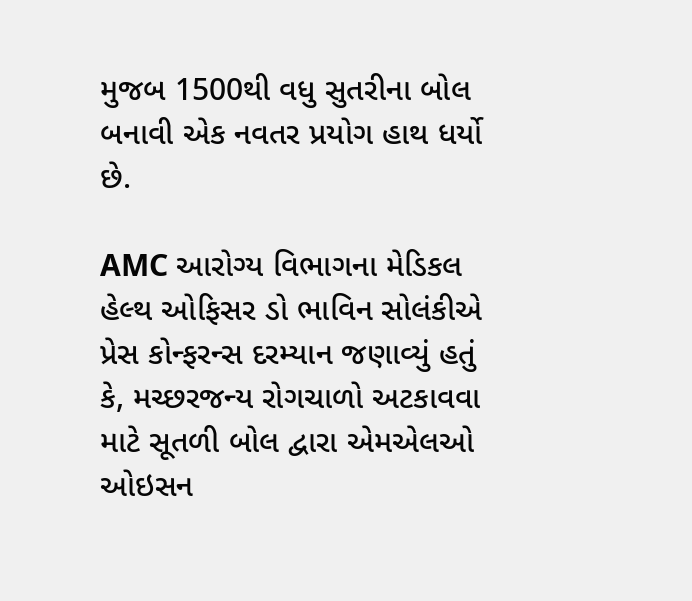મુજબ 1500થી વધુ સુતરીના બોલ બનાવી એક નવતર પ્રયોગ હાથ ધર્યો છે.

AMC આરોગ્ય વિભાગના મેડિકલ હેલ્થ ઓફિસર ડો ભાવિન સોલંકીએ પ્રેસ કોન્ફરન્સ દરમ્યાન જણાવ્યું હતું કે, મચ્છરજન્ય રોગચાળો અટકાવવા માટે સૂતળી બોલ દ્વારા એમએલઓ ઓઇસન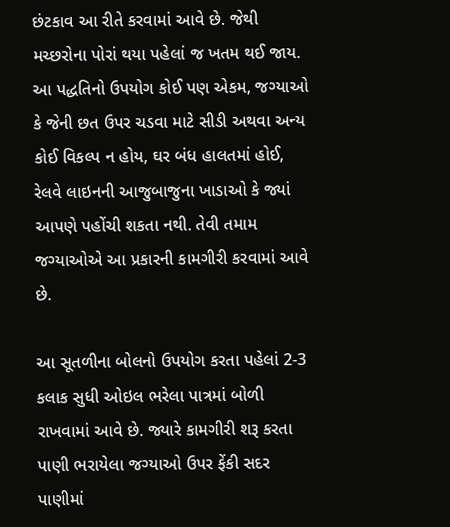છંટકાવ આ રીતે કરવામાં આવે છે. જેથી મચ્છરોના પોરાં થયા પહેલાં જ ખતમ થઈ જાય. આ પદ્ધતિનો ઉપયોગ કોઈ પણ એકમ, જગ્યાઓ કે જેની છત ઉપર ચડવા માટે સીડી અથવા અન્ય કોઈ વિકલ્પ ન હોય, ઘર બંધ હાલતમાં હોઈ, રેલવે લાઇનની આજુબાજુના ખાડાઓ કે જ્યાં આપણે પહોંચી શકતા નથી. તેવી તમામ જગ્યાઓએ આ પ્રકારની કામગીરી કરવામાં આવે છે.

આ સૂતળીના બોલનો ઉપયોગ કરતા પહેલાં 2-3 કલાક સુધી ઓઇલ ભરેલા પાત્રમાં બોળી રાખવામાં આવે છે. જ્યારે કામગીરી શરૂ કરતા પાણી ભરાયેલા જગ્યાઓ ઉપર ફેંકી સદર પાણીમાં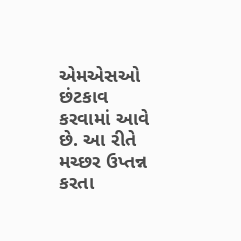એમએસઓ છંટકાવ કરવામાં આવે છે. આ રીતે મચ્છર ઉપ્તન્ન કરતા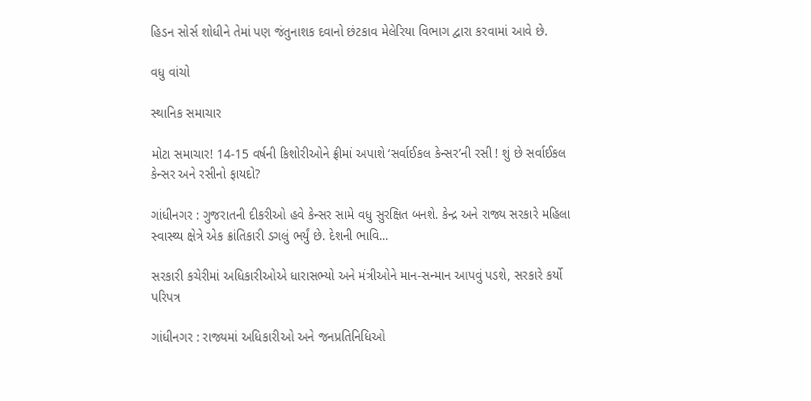હિડન સોર્સ શોધીને તેમાં પણ જંતુનાશક દવાનો છંટકાવ મેલેરિયા વિભાગ દ્વારા કરવામાં આવે છે.

વધુ વાંચો

સ્થાનિક સમાચાર

મોટા સમાચાર! 14-15 વર્ષની કિશોરીઓને ફ્રીમાં અપાશે ‘સર્વાઈકલ કેન્સર’ની રસી ! શું છે સર્વાઈકલ કેન્સર અને રસીનો ફાયદો?

ગાંધીનગર : ગુજરાતની દીકરીઓ હવે કેન્સર સામે વધુ સુરક્ષિત બનશે. કેન્દ્ર અને રાજ્ય સરકારે મહિલા સ્વાસ્થ્ય ક્ષેત્રે એક ક્રાંતિકારી ડગલું ભર્યું છે. દેશની ભાવિ...

સરકારી કચેરીમાં અધિકારીઓએ ધારાસભ્યો અને મંત્રીઓને માન-સન્માન આપવું પડશે, સરકારે કર્યો પરિપત્ર

ગાંધીનગર : રાજ્યમાં અધિકારીઓ અને જનપ્રતિનિધિઓ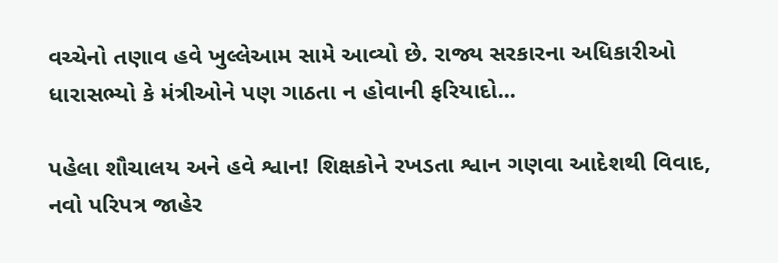વચ્ચેનો તણાવ હવે ખુલ્લેઆમ સામે આવ્યો છે. રાજ્ય સરકારના અધિકારીઓ ધારાસભ્યો કે મંત્રીઓને પણ ગાઠતા ન હોવાની ફરિયાદો...

પહેલા શૌચાલય અને હવે શ્વાન! શિક્ષકોને રખડતા શ્વાન ગણવા આદેશથી વિવાદ, નવો પરિપત્ર જાહેર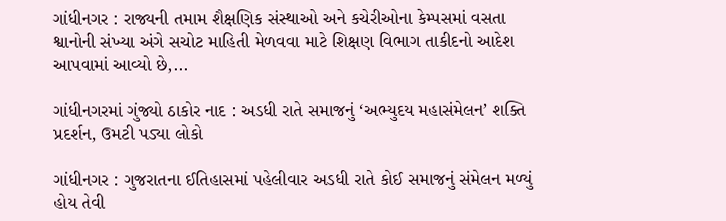ગાંધીનગર : રાજ્યની તમામ શૈક્ષણિક સંસ્થાઓ અને કચેરીઓના કેમ્પસમાં વસતા શ્વાનોની સંખ્યા અંગે સચોટ માહિતી મેળવવા માટે શિક્ષણ વિભાગ તાકીદનો આદેશ આપવામાં આવ્યો છે,...

ગાંધીનગરમાં ગુંજ્યો ઠાકોર નાદ : અડધી રાતે સમાજનું ‘અભ્યુદય મહાસંમેલન’ શક્તિ પ્રદર્શન, ઉમટી પડ્યા લોકો

ગાંધીનગર : ગુજરાતના ઈતિહાસમાં પહેલીવાર અડધી રાતે કોઈ સમાજનું સંમેલન મળ્યું હોય તેવી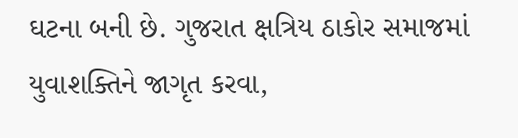ઘટના બની છે. ગુજરાત ક્ષત્રિય ઠાકોર સમાજમાં યુવાશક્તિને જાગૃત કરવા,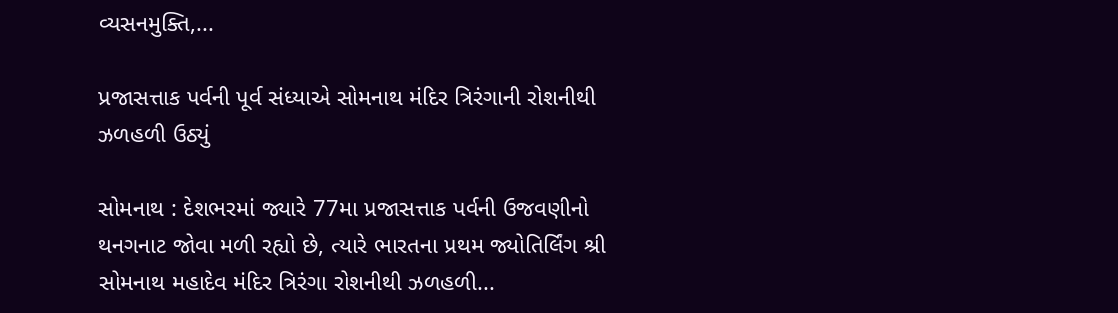વ્યસનમુક્તિ,...

પ્રજાસત્તાક પર્વની પૂર્વ સંધ્યાએ સોમનાથ મંદિર ત્રિરંગાની રોશનીથી ઝળહળી ઉઠ્યું

સોમનાથ : દેશભરમાં જ્યારે 77મા પ્રજાસત્તાક પર્વની ઉજવણીનો થનગનાટ જોવા મળી રહ્યો છે, ત્યારે ભારતના પ્રથમ જ્યોતિર્લિંગ શ્રી સોમનાથ મહાદેવ મંદિર ત્રિરંગા રોશનીથી ઝળહળી...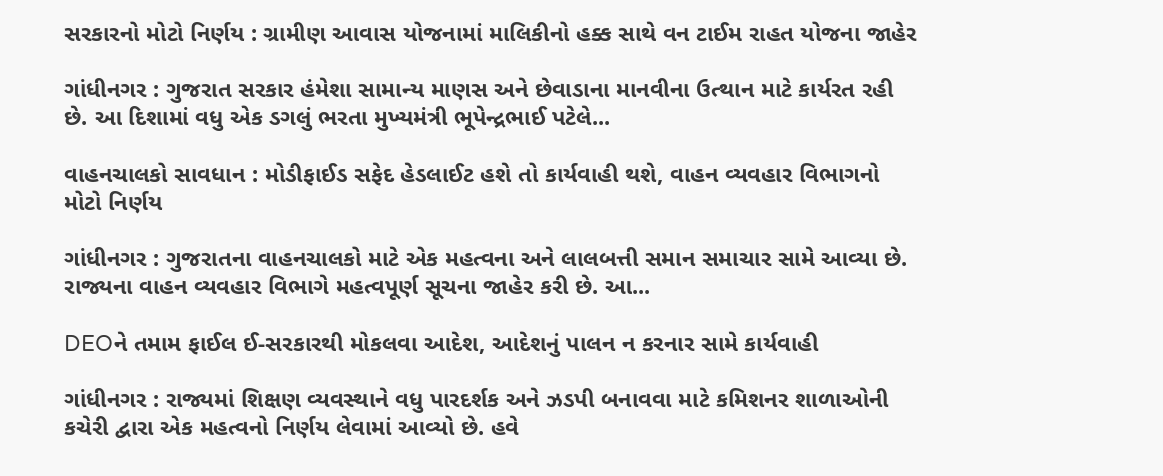સરકારનો મોટો નિર્ણય : ગ્રામીણ આવાસ યોજનામાં માલિકીનો હક્ક સાથે વન ટાઈમ રાહત યોજના જાહેર

ગાંધીનગર : ગુજરાત સરકાર હંમેશા સામાન્ય માણસ અને છેવાડાના માનવીના ઉત્થાન માટે કાર્યરત રહી છે. આ દિશામાં વધુ એક ડગલું ભરતા મુખ્યમંત્રી ભૂપેન્દ્રભાઈ પટેલે...

વાહનચાલકો સાવધાન : મોડીફાઈડ સફેદ હેડલાઈટ હશે તો કાર્યવાહી થશે, વાહન વ્યવહાર વિભાગનો મોટો નિર્ણય

ગાંધીનગર : ગુજરાતના વાહનચાલકો માટે એક મહત્વના અને લાલબત્તી સમાન સમાચાર સામે આવ્યા છે. રાજ્યના વાહન વ્યવહાર વિભાગે મહત્વપૂર્ણ સૂચના જાહેર કરી છે. આ...

DEOને તમામ ફાઈલ ઈ-સરકારથી મોકલવા આદેશ, આદેશનું પાલન ન કરનાર સામે કાર્યવાહી

ગાંધીનગર : રાજ્યમાં શિક્ષણ વ્યવસ્થાને વધુ પારદર્શક અને ઝડપી બનાવવા માટે કમિશનર શાળાઓની કચેરી દ્વારા એક મહત્વનો નિર્ણય લેવામાં આવ્યો છે. હવે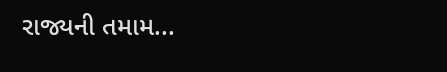રાજ્યની તમામ...